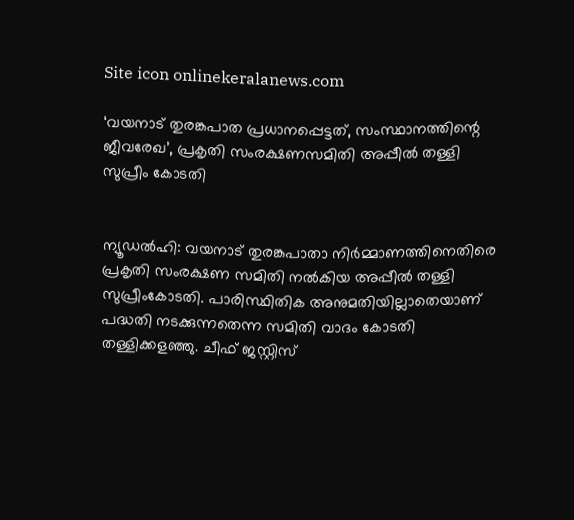Site icon onlinekeralanews.com

‘വയനാട് തുരങ്കപാത പ്രധാനപ്പെട്ടത്, സംസ്ഥാനത്തിന്റെ ജീവരേഖ’, പ്രകൃതി സംരക്ഷണസമിതി അപ്പീൽ തള്ളി സുപ്രീം കോടതി


ന്യൂഡൽഹി: വയനാട് തുരങ്കപാതാ നിർമ്മാണത്തിനെതിരെ പ്രകൃതി സംരക്ഷണ സമിതി നൽകിയ അപ്പീൽ തള്ളി സുപ്രീംകോടതി. പാരിസ്ഥിതിക അനുമതിയില്ലാതെയാണ് പദ്ധതി നടക്കുന്നതെന്ന സമിതി വാദം കോടതി തള്ളിക്കളഞ്ഞു. ചീഫ് ജസ്റ്റിസ്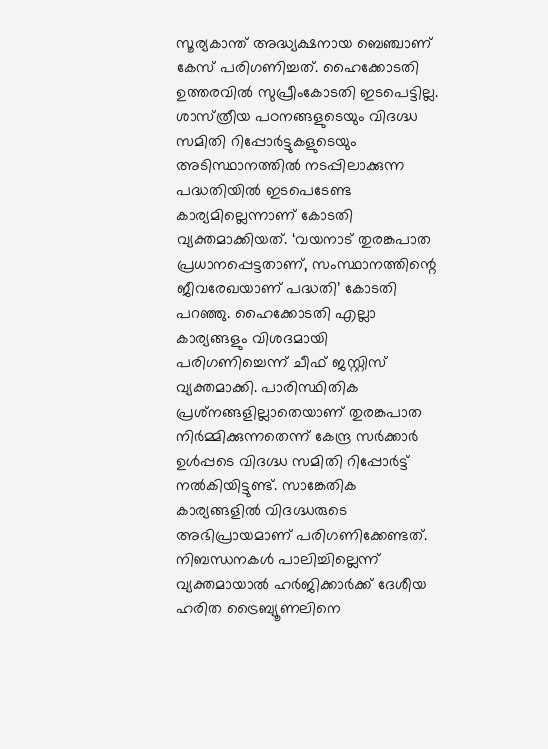സൂര്യകാന്ത് അദ്ധ്യക്ഷനായ ബെഞ്ചാണ് കേസ് പരിഗണിച്ചത്. ഹൈക്കോടതി ഉത്തരവിൽ സുപ്രീംകോടതി ഇടപെട്ടില്ല. ശാസ്‌ത്രീയ പഠനങ്ങളുടെയും വിദഗ്ദ്ധ സമിതി റിപ്പോർട്ടുകളുടെയും അടിസ്ഥാനത്തിൽ നടപ്പിലാക്കുന്ന പദ്ധതിയിൽ ഇടപെടേണ്ട കാര്യമില്ലെന്നാണ് കോടതി വ്യക്തമാക്കിയത്. ‘വയനാട്‌ തുരങ്കപാത പ്രധാനപ്പെട്ടതാണ്, സംസ്ഥാനത്തിന്റെ ജീവരേഖയാണ് പദ്ധതി’ കോടതി പറഞ്ഞു. ഹൈക്കോടതി എല്ലാ കാര്യങ്ങളും വിശദമായി പരിഗണിച്ചെന്ന് ചീഫ് ജസ്റ്റിസ് വ്യക്തമാക്കി. പാരിസ്ഥിതിക പ്രശ്‌നങ്ങളില്ലാതെയാണ് തുരങ്കപാത നിർമ്മിക്കുന്നതെന്ന് കേന്ദ്ര സർക്കാർ ഉൾപ്പടെ വിദഗ്ദ്ധ സമിതി റിപ്പോർട്ട് നൽകിയിട്ടുണ്ട്. സാങ്കേതിക കാര്യങ്ങളിൽ വിദഗ്ദ്ധരുടെ അഭിപ്രായമാണ് പരിഗണിക്കേണ്ടത്. നിബന്ധനകൾ പാലിച്ചില്ലെന്ന് വ്യക്തമായാൽ ഹർജിക്കാർക്ക് ദേശീയ ഹരിത ട്രൈബ്യൂണലിനെ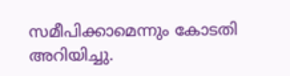സമീപിക്കാമെന്നും കോടതി അറിയിച്ചു.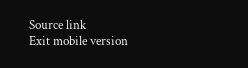Source link
Exit mobile version